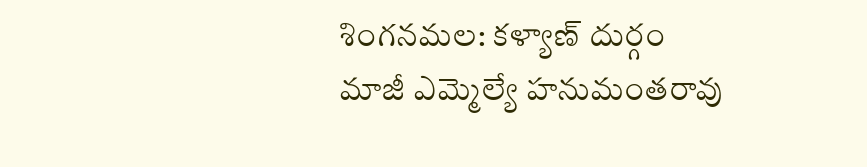శింగనమల: కళ్యాణ్ దుర్గం మాజీ ఎమ్మెల్యే హనుమంతరావు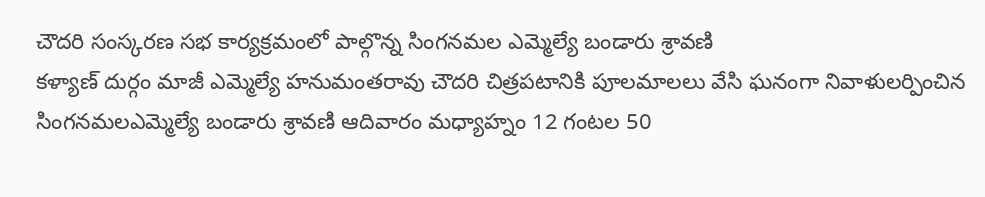చౌదరి సంస్కరణ సభ కార్యక్రమంలో పాల్గొన్న సింగనమల ఎమ్మెల్యే బండారు శ్రావణి
కళ్యాణ్ దుర్గం మాజీ ఎమ్మెల్యే హనుమంతరావు చౌదరి చిత్రపటానికి పూలమాలలు వేసి ఘనంగా నివాళులర్పించిన సింగనమలఎమ్మెల్యే బండారు శ్రావణి ఆదివారం మధ్యాహ్నం 12 గంటల 50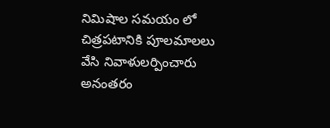నిమిషాల సమయం లో చిత్రపటానికి పూలమాలలు వేసి నివాళులర్పించారు అనంతరం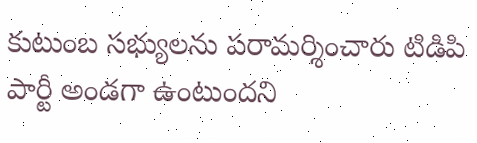కుటుంబ సభ్యులను పరామర్శించారు టిడిపి పార్టీ అండగా ఉంటుందని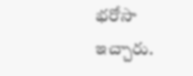భరోసా ఇచ్చారు.